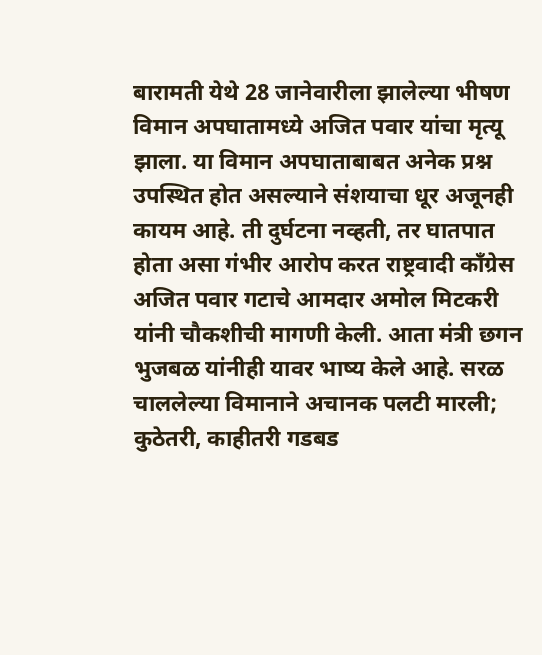बारामती येथे 28 जानेवारीला झालेल्या भीषण विमान अपघातामध्ये अजित पवार यांचा मृत्यू झाला. या विमान अपघाताबाबत अनेक प्रश्न उपस्थित होत असल्याने संशयाचा धूर अजूनही कायम आहे. ती दुर्घटना नव्हती, तर घातपात होता असा गंभीर आरोप करत राष्ट्रवादी काँग्रेस अजित पवार गटाचे आमदार अमोल मिटकरी यांनी चौकशीची मागणी केली. आता मंत्री छगन भुजबळ यांनीही यावर भाष्य केले आहे. सरळ चाललेल्या विमानाने अचानक पलटी मारली; कुठेतरी, काहीतरी गडबड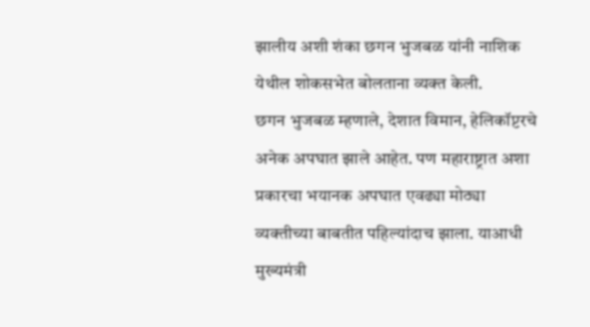झालीय अशी शंका छगन भुजबळ यांनी नाशिक येथील शोकसभेत बोलताना व्यक्त केली.
छगन भुजबळ म्हणाले, देशात विमान, हेलिकॉप्टरचे अनेक अपघात झाले आहेत. पण महाराष्ट्रात अशा प्रकारचा भयानक अपघात एवढ्या मोठ्या व्यक्तीच्या बाबतीत पहिल्यांदाच झाला. याआधी मुख्यमंत्री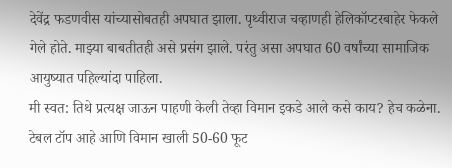देवेंद्र फडणवीस यांच्यासोबतही अपघात झाला. पृथ्वीराज चव्हाणही हेलिकॉप्टरबाहेर फेकले गेले होते. माझ्या बाबतीतही असे प्रसंग झाले. परंतु असा अपघात 60 वर्षांच्या सामाजिक आयुष्यात पहिल्यांदा पाहिला.
मी स्वत: तिथे प्रत्यक्ष जाऊन पाहणी केली तेव्हा विमान इकडे आले कसे काय? हेच कळेना. टेबल टॉप आहे आणि विमान खाली 50-60 फूट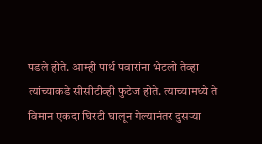पडले होते. आम्ही पार्थ पवारांना भेटलो तेव्हा त्यांच्याकडे सीसीटीव्ही फुटेज होते. त्याच्यामध्ये ते विमान एकदा घिरटी घालून गेल्यानंतर दुसऱ्या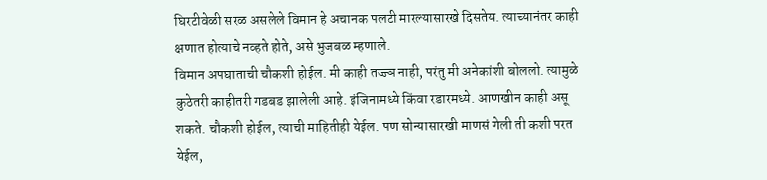घिरटीवेळी सरळ असलेले विमान हे अचानक पलटी मारल्यासारखे दिसतेय. त्याच्यानंतर काही क्षणात होत्याचे नव्हते होते, असे भुजबळ म्हणाले.
विमान अपघाताची चौकशी होईल. मी काही तज्ज्ञ नाही, परंतु मी अनेकांशी बोललो. त्यामुळे कुठेतरी काहीतरी गडबड झालेली आहे. इंजिनामध्ये किंवा रडारमध्ये. आणखीन काही असू शकते. चौकशी होईल, त्याची माहितीही येईल. पण सोन्यासारखी माणसं गेली ती कशी परत येईल,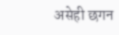असेही छगन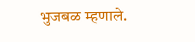भुजबळ म्हणाले.